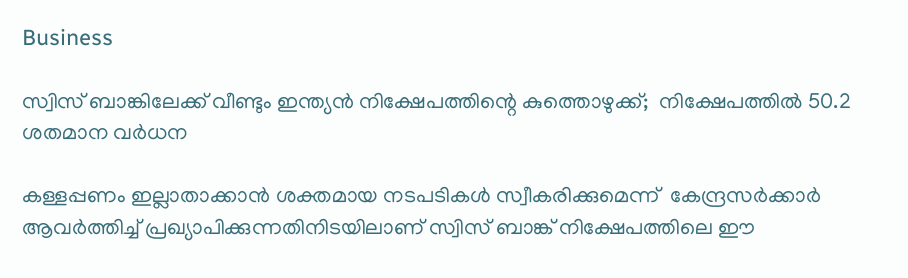Business

സ്വിസ് ബാങ്കിലേക്ക് വീണ്ടും ഇന്ത്യന്‍ നിക്ഷേപത്തിന്റെ കുത്തൊഴുക്ക്;  നിക്ഷേപത്തില്‍ 50.2 ശതമാന വര്‍ധന

കള്ളപ്പണം ഇല്ലാതാക്കാന്‍ ശക്തമായ നടപടികള്‍ സ്വീകരിക്കുമെന്ന്  കേന്ദ്രസര്‍ക്കാര്‍ ആവര്‍ത്തിച്ച് പ്രഖ്യാപിക്കുന്നതിനിടയിലാണ് സ്വിസ് ബാങ്ക് നിക്ഷേപത്തിലെ ഈ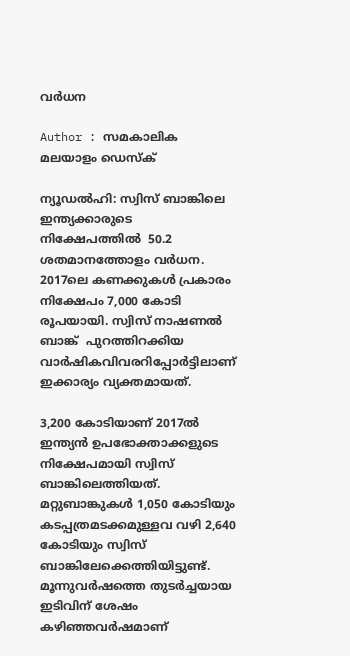വര്‍ധന

Author : സമകാലിക മലയാളം ഡെസ്ക്

ന്യൂഡല്‍ഹി: സ്വിസ് ബാങ്കിലെ ഇന്ത്യക്കാരുടെ നിക്ഷേപത്തില്‍  50.2 ശതമാനത്തോളം വര്‍ധന. 2017ലെ കണക്കുകള്‍ പ്രകാരം നിക്ഷേപം 7,000 കോടി രൂപയായി. സ്വിസ് നാഷണല്‍ ബാങ്ക്  പുറത്തിറക്കിയ വാര്‍ഷികവിവരറിപ്പോര്‍ട്ടിലാണ് ഇക്കാര്യം വ്യക്തമായത്.

3,200 കോടിയാണ് 2017ല്‍ ഇന്ത്യന്‍ ഉപഭോക്താക്കളുടെ നിക്ഷേപമായി സ്വിസ് ബാങ്കിലെത്തിയത്. മറ്റുബാങ്കുകള്‍ 1,050 കോടിയും കടപ്പത്രമടക്കമുള്ളവ വഴി 2,640 കോടിയും സ്വിസ് ബാങ്കിലേക്കെത്തിയിട്ടുണ്ട്. മൂന്നുവര്‍ഷത്തെ തുടര്‍ച്ചയായ ഇടിവിന് ശേഷം കഴിഞ്ഞവര്‍ഷമാണ്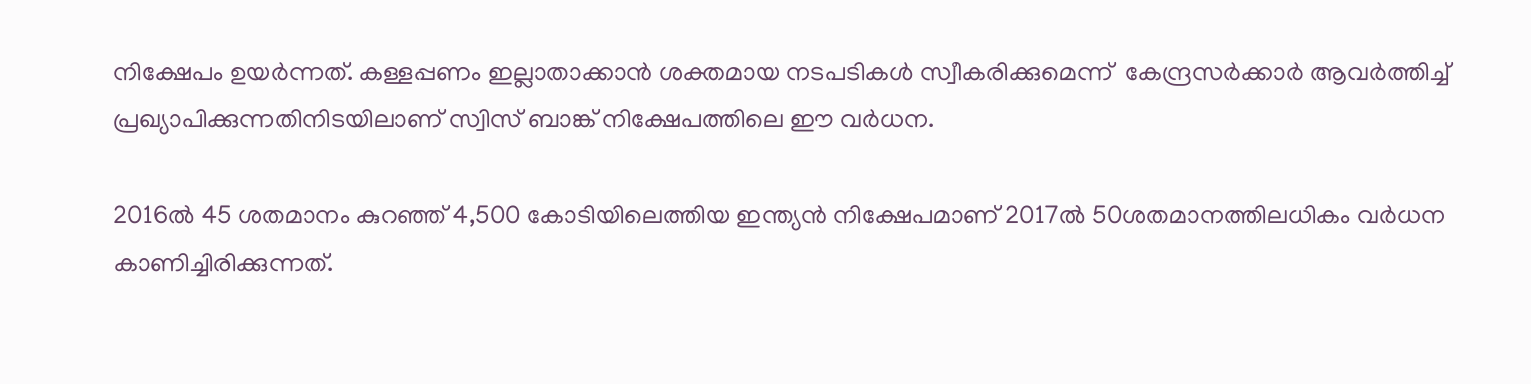നിക്ഷേപം ഉയര്‍ന്നത്. കള്ളപ്പണം ഇല്ലാതാക്കാന്‍ ശക്തമായ നടപടികള്‍ സ്വീകരിക്കുമെന്ന്  കേന്ദ്രസര്‍ക്കാര്‍ ആവര്‍ത്തിച്ച് പ്രഖ്യാപിക്കുന്നതിനിടയിലാണ് സ്വിസ് ബാങ്ക് നിക്ഷേപത്തിലെ ഈ വര്‍ധന.

2016ല്‍ 45 ശതമാനം കുറഞ്ഞ് 4,500 കോടിയിലെത്തിയ ഇന്ത്യന്‍ നിക്ഷേപമാണ് 2017ല്‍ 50ശതമാനത്തിലധികം വര്‍ധന കാണിച്ചിരിക്കുന്നത്.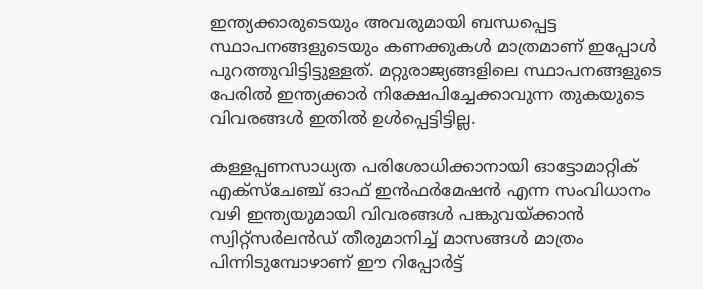ഇന്ത്യക്കാരുടെയും അവരുമായി ബന്ധപ്പെട്ട സ്ഥാപനങ്ങളുടെയും കണക്കുകള്‍ മാത്രമാണ് ഇപ്പോള്‍ പുറത്തുവിട്ടിട്ടുള്ളത്. മറ്റുരാജ്യങ്ങളിലെ സ്ഥാപനങ്ങളുടെ പേരില്‍ ഇന്ത്യക്കാര്‍ നിക്ഷേപിച്ചേക്കാവുന്ന തുകയുടെ വിവരങ്ങള്‍ ഇതില്‍ ഉള്‍പ്പെട്ടിട്ടില്ല.

കള്ളപ്പണസാധ്യത പരിശോധിക്കാനായി ഓട്ടോമാറ്റിക് എക്‌സ്‌ചേഞ്ച് ഓഫ് ഇന്‍ഫര്‍മേഷന്‍ എന്ന സംവിധാനം വഴി ഇന്ത്യയുമായി വിവരങ്ങള്‍ പങ്കുവയ്ക്കാന്‍ സ്വിറ്റ്‌സര്‍ലന്‍ഡ് തീരുമാനിച്ച് മാസങ്ങള്‍ മാത്രം പിന്നിടുമ്പോഴാണ് ഈ റിപ്പോര്‍ട്ട്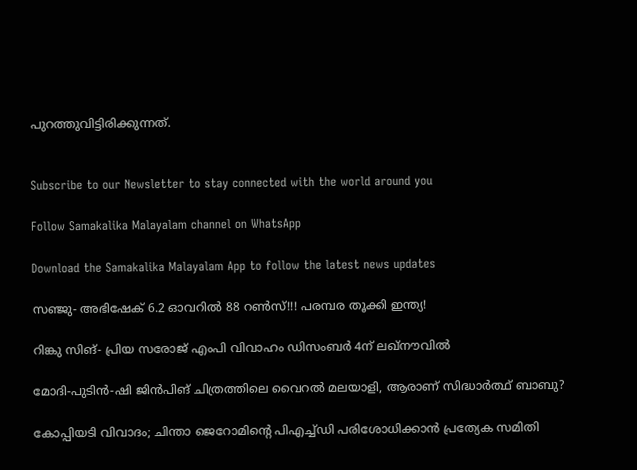പുറത്തുവിട്ടിരിക്കുന്നത്.


Subscribe to our Newsletter to stay connected with the world around you

Follow Samakalika Malayalam channel on WhatsApp

Download the Samakalika Malayalam App to follow the latest news updates

സഞ്ജു- അഭിഷേക് 6.2 ഓവറില്‍ 88 റണ്‍സ്!!! പരമ്പര തൂക്കി ഇന്ത്യ!

റിങ്കു സിങ്- പ്രിയ സരോജ് എംപി വിവാഹം ഡിസംബര്‍ 4ന് ലഖ്‌നൗവില്‍

മോദി-പുടിന്‍-ഷി ജിന്‍പിങ് ചിത്രത്തിലെ വൈറല്‍ മലയാളി, ആരാണ് സിദ്ധാര്‍ത്ഥ് ബാബു?

കോപ്പിയടി വിവാദം; ചിന്താ ജെറോമിന്റെ പിഎച്ച്ഡി പരിശോധിക്കാൻ പ്രത്യേക സമിതി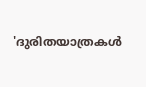'ദുരിതയാത്രകള്‍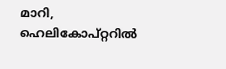മാറി, ഹെലികോപ്റ്ററില്‍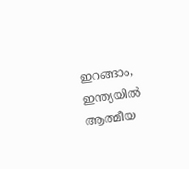ഇറങ്ങാം, ഇന്ത്യയില്‍ ആത്മീയ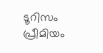ടൂറിസം പ്രീമിയം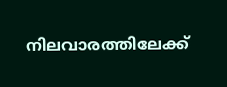നിലവാരത്തിലേക്ക്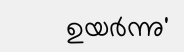ഉയര്‍ന്നു'